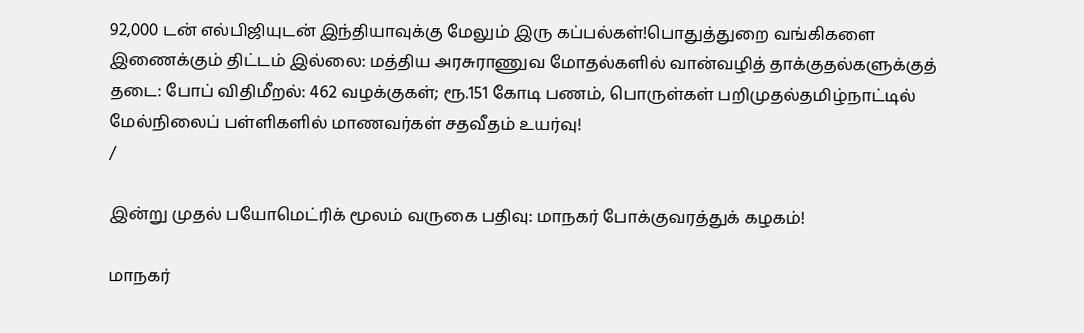92,000 டன் எல்பிஜியுடன் இந்தியாவுக்கு மேலும் இரு கப்பல்கள்!பொதுத்துறை வங்கிகளை இணைக்கும் திட்டம் இல்லை: மத்திய அரசுராணுவ மோதல்களில் வான்வழித் தாக்குதல்களுக்குத் தடை: போப் விதிமீறல்: 462 வழக்குகள்; ரூ.151 கோடி பணம், பொருள்கள் பறிமுதல்தமிழ்நாட்டில் மேல்நிலைப் பள்ளிகளில் மாணவர்கள் சதவீதம் உயர்வு!
/

இன்று முதல் பயோமெட்ரிக் மூலம் வருகை பதிவு: மாநகர் போக்குவரத்துக் கழகம்!

மாநகர்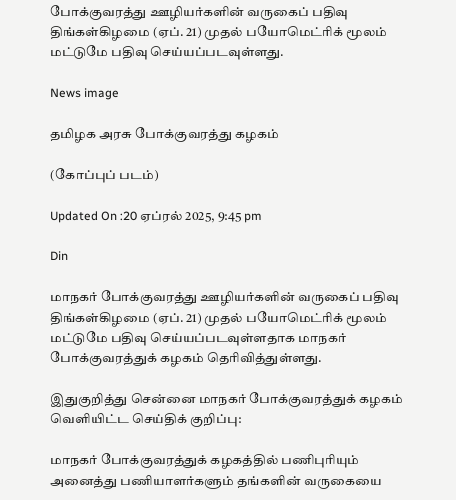போக்குவரத்து ஊழியர்களின் வருகைப் பதிவு திங்கள்கிழமை (ஏப். 21) முதல் பயோமெட்ரிக் மூலம் மட்டுமே பதிவு செய்யப்படவுள்ளது.

News image

தமிழக அரசு போக்குவரத்து கழகம்

(கோப்புப் படம்)

Updated On :20 ஏப்ரல் 2025, 9:45 pm

Din

மாநகர் போக்குவரத்து ஊழியர்களின் வருகைப் பதிவு திங்கள்கிழமை (ஏப். 21) முதல் பயோமெட்ரிக் மூலம் மட்டுமே பதிவு செய்யப்படவுள்ளதாக மாநகர் போக்குவரத்துக் கழகம் தெரிவித்துள்ளது.

இதுகுறித்து சென்னை மாநகர் போக்குவரத்துக் கழகம் வெளியிட்ட செய்திக் குறிப்பு:

மாநகர் போக்குவரத்துக் கழகத்தில் பணிபுரியும் அனைத்து பணியாளர்களும் தங்களின் வருகையை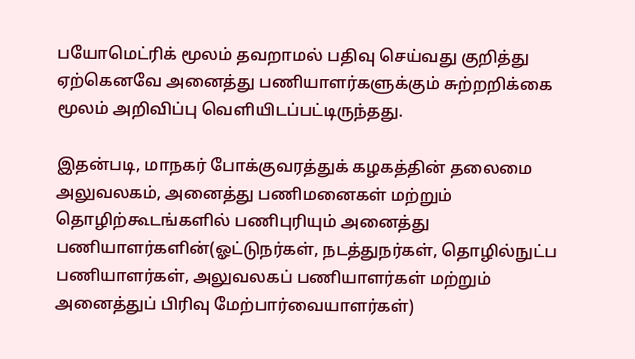பயோமெட்ரிக் மூலம் தவறாமல் பதிவு செய்வது குறித்து ஏற்கெனவே அனைத்து பணியாளர்களுக்கும் சுற்றறிக்கை மூலம் அறிவிப்பு வெளியிடப்பட்டிருந்தது.

இதன்படி, மாநகர் போக்குவரத்துக் கழகத்தின் தலைமை அலுவலகம், அனைத்து பணிமனைகள் மற்றும் தொழிற்கூடங்களில் பணிபுரியும் அனைத்து பணியாளர்களின்(ஓட்டுநர்கள், நடத்துநர்கள், தொழில்நுட்ப பணியாளர்கள், அலுவலகப் பணியாளர்கள் மற்றும் அனைத்துப் பிரிவு மேற்பார்வையாளர்கள்)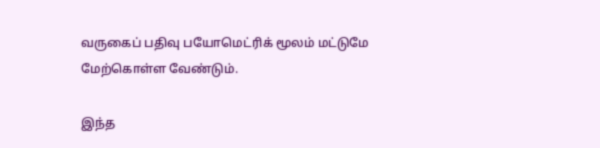வருகைப் பதிவு பயோமெட்ரிக் மூலம் மட்டுமே மேற்கொள்ள வேண்டும்.

இந்த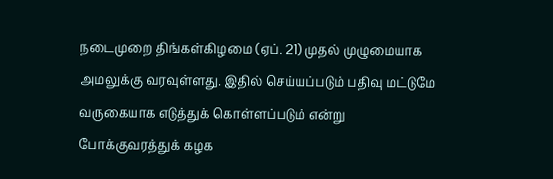நடைமுறை திங்கள்கிழமை (ஏப். 21) முதல் முழுமையாக அமலுக்கு வரவுள்ளது. இதில் செய்யப்படும் பதிவு மட்டுமே வருகையாக எடுத்துக் கொள்ளப்படும் என்று போக்குவரத்துக் கழக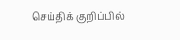செய்திக் குறிப்பில்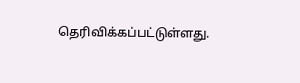தெரிவிக்கப்பட்டுள்ளது.